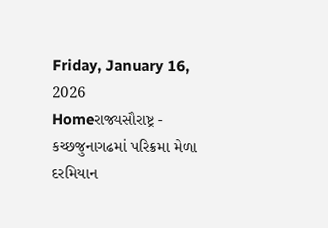Friday, January 16, 2026
Homeરાજ્યસૌરાષ્ટ્ર - કચ્છજુનાગઢમાં પરિક્રમા મેળા દરમિયાન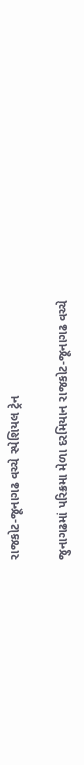રાજકોટ-જૂનાગઢ વચ્ચે સ્પેશિયલ ટ્રેન

જુનાગઢમાં પરિક્રમા મેળા દરમિયાન રાજકોટ-જૂનાગઢ વચ્ચે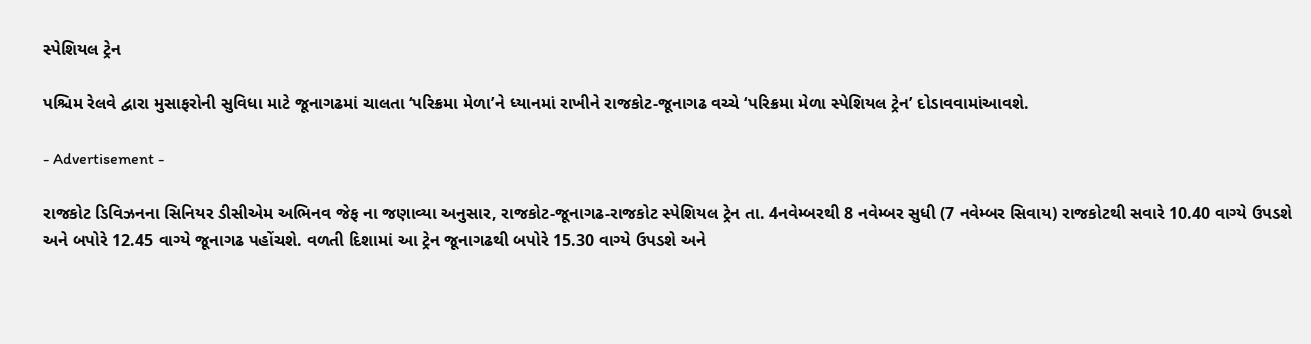સ્પેશિયલ ટ્રેન

પશ્ચિમ રેલવે દ્વારા મુસાફરોની સુવિધા માટે જૂનાગઢમાં ચાલતા ‘પરિક્રમા મેળા’ને ધ્યાનમાં રાખીને રાજકોટ-જૂનાગઢ વચ્ચે ‘પરિક્રમા મેળા સ્પેશિયલ ટ્રેન’ દોડાવવામાંઆવશે.

- Advertisement -

રાજકોટ ડિવિઝનના સિનિયર ડીસીએમ અભિનવ જેફ ના જણાવ્યા અનુસાર, રાજકોટ-જૂનાગઢ-રાજકોટ સ્પેશિયલ ટ્રેન તા. 4નવેમ્બરથી 8 નવેમ્બર સુધી (7 નવેમ્બર સિવાય) રાજકોટથી સવારે 10.40 વાગ્યે ઉપડશે અને બપોરે 12.45 વાગ્યે જૂનાગઢ પહોંચશે. વળતી દિશામાં આ ટ્રેન જૂનાગઢથી બપોરે 15.30 વાગ્યે ઉપડશે અને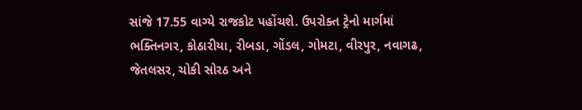સાંજે 17.55 વાગ્યે રાજકોટ પહોંચશે. ઉપરોક્ત ટ્રેનો માર્ગમાં ભક્તિનગર, કોઠારીયા, રીબડા, ગોંડલ, ગોમટા, વીરપુર, નવાગઢ, જેતલસર, ચોકી સોરઠ અને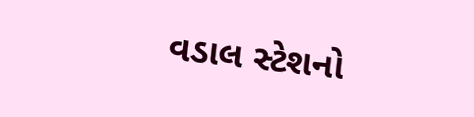વડાલ સ્ટેશનો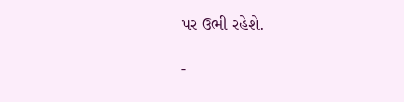પર ઉભી રહેશે.

-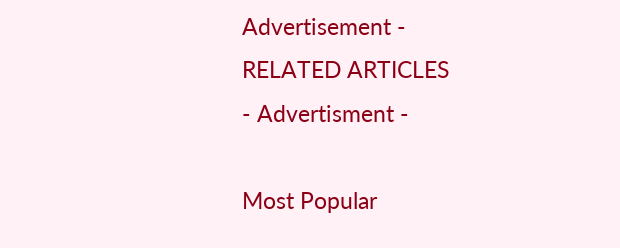Advertisement -
RELATED ARTICLES
- Advertisment -

Most Popular